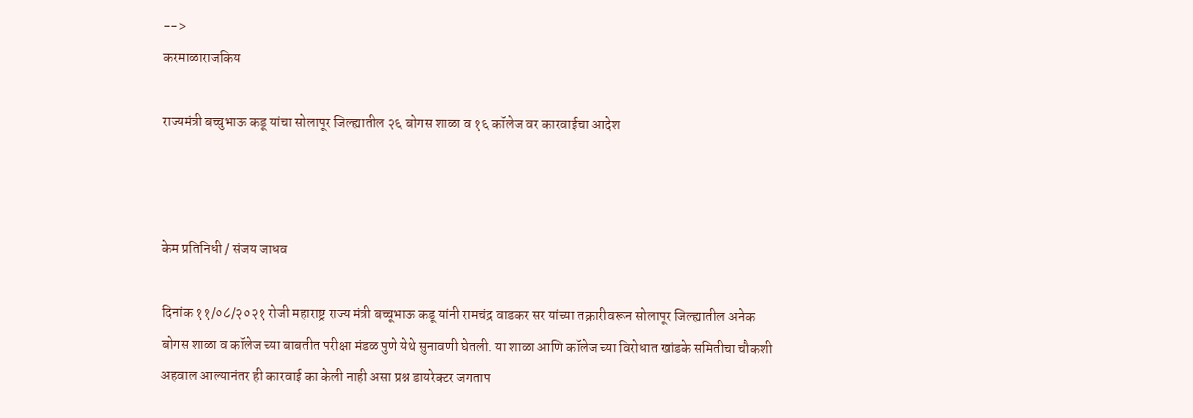-->
करमाळाराजकिय

राज्यमंत्री बच्चुभाऊ कडू यांचा सोलापूर जिल्ह्यातील २६ बोगस शाळा व १६ कॉलेज वर कारवाईचा आदेश



केम प्रतिनिधी / संजय जाधव

दिनांक ११/०८/२०२१ रोजी महाराष्ट्र राज्य मंत्री बच्चूभाऊ कडू यांनी रामचंद्र वाडकर सर यांच्या तक्रारीवरून सोलापूर जिल्ह्यातील अनेक बोगस शाळा व कॉलेज च्या बाबतीत परीक्षा मंडळ पुणे येथे सुनावणी घेतली. या शाळा आणि कॉलेज च्या विरोधात खांडके समितीचा चौकशी अहवाल आल्यानंतर ही कारवाई का केली नाही असा प्रश्न डायरेक्टर जगताप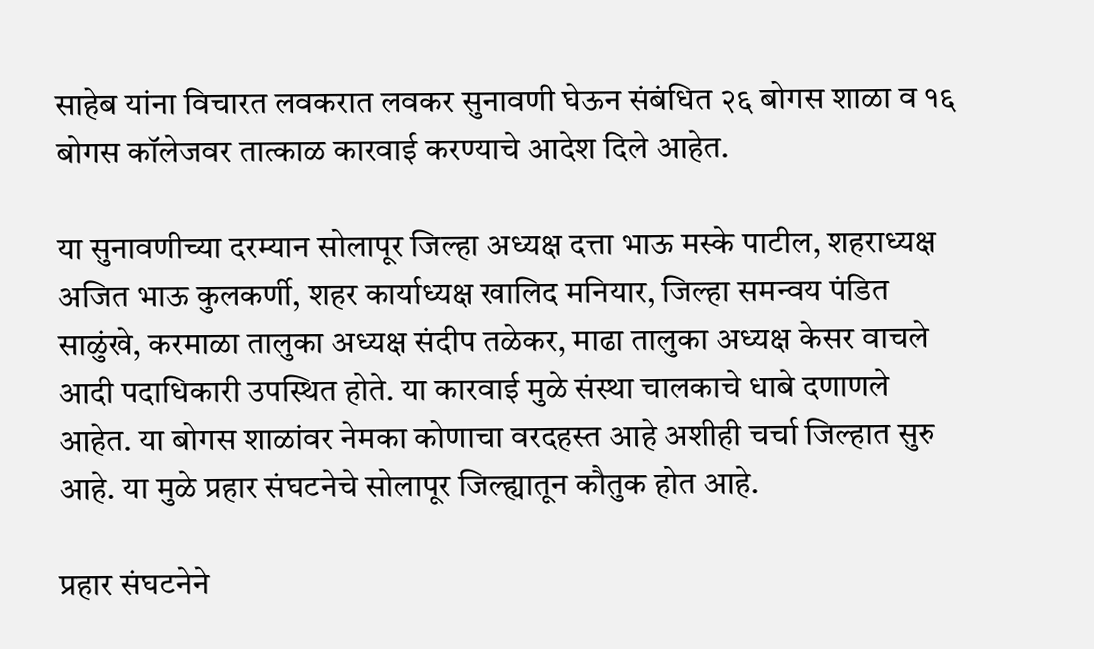साहेब यांना विचारत लवकरात लवकर सुनावणी घेऊन संबंधित २६ बोगस शाळा व १६ बोगस कॉलेजवर तात्काळ कारवाई करण्याचे आदेश दिले आहेत.

या सुनावणीच्या दरम्यान सोलापूर जिल्हा अध्यक्ष दत्ता भाऊ मस्के पाटील, शहराध्यक्ष अजित भाऊ कुलकर्णी, शहर कार्याध्यक्ष खालिद मनियार, जिल्हा समन्वय पंडित साळुंखे, करमाळा तालुका अध्यक्ष संदीप तळेकर, माढा तालुका अध्यक्ष केसर वाचले आदी पदाधिकारी उपस्थित होते. या कारवाई मुळे संस्था चालकाचे धाबे दणाणले आहेत. या बोगस शाळांवर नेमका कोणाचा वरदहस्त आहे अशीही चर्चा जिल्हात सुरु आहे. या मुळे प्रहार संघटनेचे सोलापूर जिल्ह्यातून कौतुक होत आहे.

प्रहार संघटनेने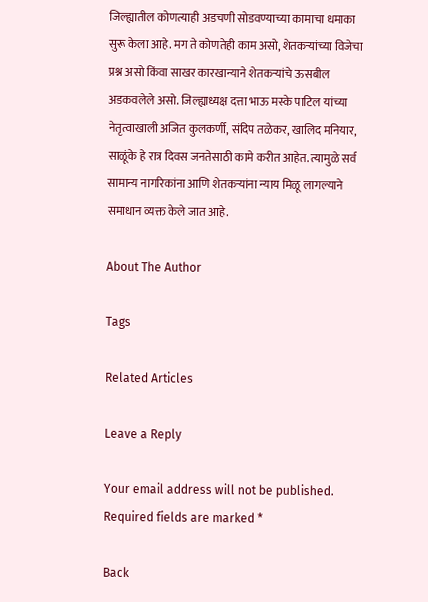जिल्ह्यातील कोणत्याही अडचणी सोडवण्याच्या कामाचा धमाका सुरू केला आहे. मग ते कोणतेही काम असो, शेतकऱ्यांच्या विजेचा प्रश्न असो किंवा साखर कारखान्याने शेतकऱ्यांचे ऊसबील अडकवलेले असो. जिल्ह्याध्यक्ष दत्ता भाऊ मस्के पाटिल यांच्या नेतृत्वाखाली अजित कुलकर्णी, संदिप तळेकर, खालिद मनियार, साळूंके हे रात्र दिवस जनतेसाठी कामे करीत आहेत. त्यामुळे सर्व सामान्य नागरिकांना आणि शेतकऱ्यांना न्याय मिळू लागल्याने समाधान व्यक्त केले जात आहे.

About The Author

Tags

Related Articles

Leave a Reply

Your email address will not be published. Required fields are marked *

Back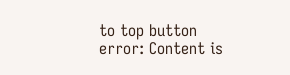to top button
error: Content is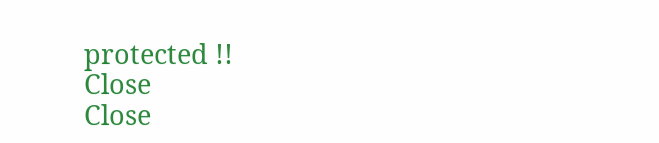protected !!
Close
Close